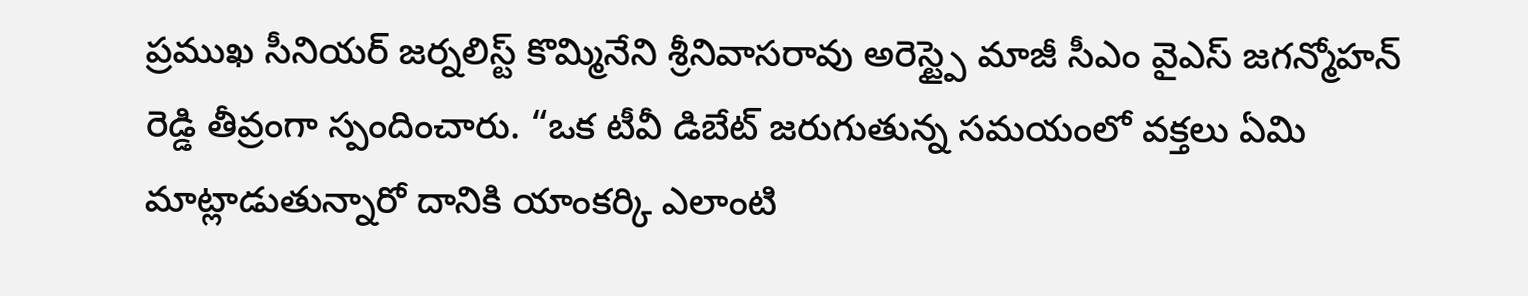ప్రముఖ సీనియర్ జర్నలిస్ట్ కొమ్మినేని శ్రీనివాసరావు అరెస్ట్పై మాజీ సీఎం వైఎస్ జగన్మోహన్ రెడ్డి తీవ్రంగా స్పందించారు. “ఒక టీవీ డిబేట్ జరుగుతున్న సమయంలో వక్తలు ఏమి మాట్లాడుతున్నారో దానికి యాంకర్కి ఎలాంటి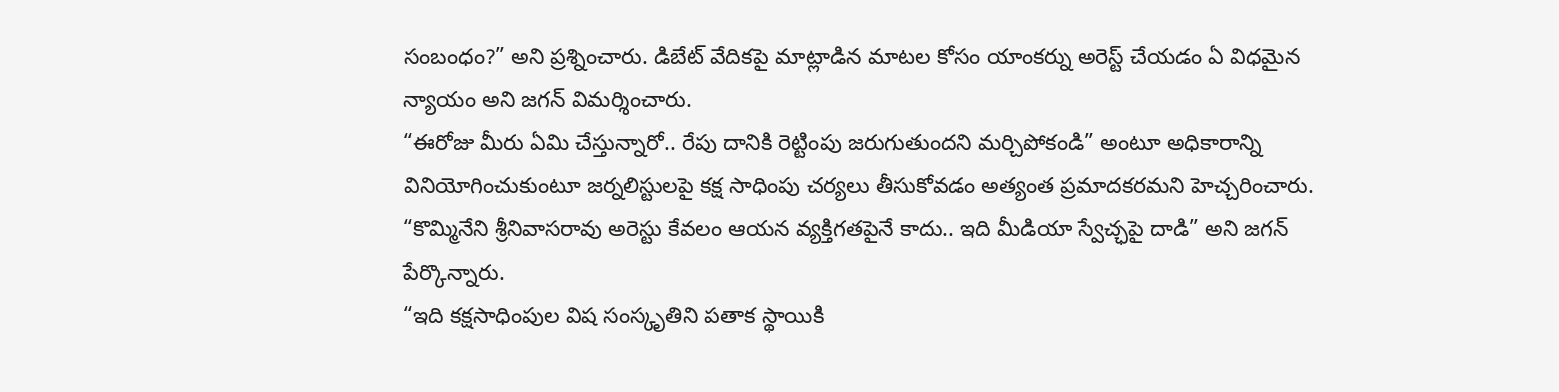సంబంధం?” అని ప్రశ్నించారు. డిబేట్ వేదికపై మాట్లాడిన మాటల కోసం యాంకర్ను అరెస్ట్ చేయడం ఏ విధమైన న్యాయం అని జగన్ విమర్శించారు.
“ఈరోజు మీరు ఏమి చేస్తున్నారో.. రేపు దానికి రెట్టింపు జరుగుతుందని మర్చిపోకండి” అంటూ అధికారాన్ని వినియోగించుకుంటూ జర్నలిస్టులపై కక్ష సాధింపు చర్యలు తీసుకోవడం అత్యంత ప్రమాదకరమని హెచ్చరించారు.
“కొమ్మినేని శ్రీనివాసరావు అరెస్టు కేవలం ఆయన వ్యక్తిగతపైనే కాదు.. ఇది మీడియా స్వేచ్ఛపై దాడి” అని జగన్ పేర్కొన్నారు.
“ఇది కక్షసాధింపుల విష సంస్కృతిని పతాక స్థాయికి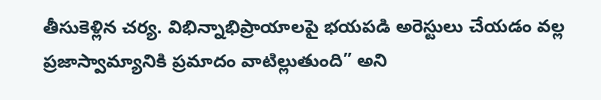తీసుకెళ్లిన చర్య. విభిన్నాభిప్రాయాలపై భయపడి అరెస్టులు చేయడం వల్ల ప్రజాస్వామ్యానికి ప్రమాదం వాటిల్లుతుంది” అని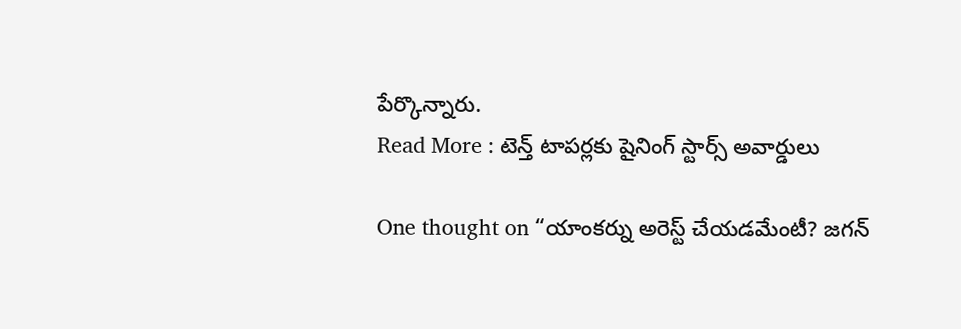పేర్కొన్నారు.
Read More : టెన్త్ టాపర్లకు షైనింగ్ స్టార్స్ అవార్డులు

One thought on “యాంకర్ను అరెస్ట్ చేయడమేంటీ? జగన్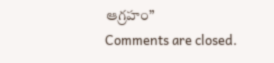ఆగ్రహం”
Comments are closed.